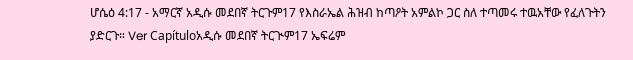ሆሴዕ 4:17 - አማርኛ አዲሱ መደበኛ ትርጉም17 የእስራኤል ሕዝብ ከጣዖት አምልኮ ጋር ስለ ተጣመሩ ተዉአቸው የፈለጉትን ያድርጉ። Ver Capítuloአዲሱ መደበኛ ትርጒም17 ኤፍሬም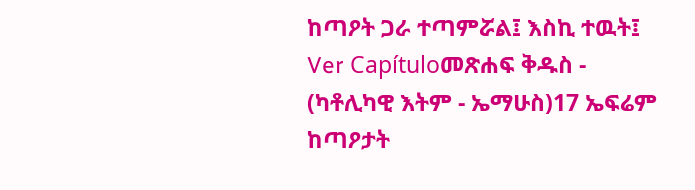ከጣዖት ጋራ ተጣምሯል፤ እስኪ ተዉት፤ Ver Capítuloመጽሐፍ ቅዱስ - (ካቶሊካዊ እትም - ኤማሁስ)17 ኤፍሬም ከጣዖታት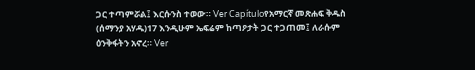ጋር ተጣምሯል፤ እርሱንስ ተወው። Ver Capítuloየአማርኛ መጽሐፍ ቅዱስ (ሰማንያ አሃዱ)17 እንዲሁም ኤፍሬም ከጣዖታት ጋር ተጋጠመ፤ ለራሱም ዕንቅፋትን አኖረ። Ver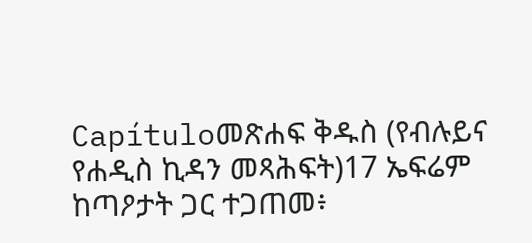Capítuloመጽሐፍ ቅዱስ (የብሉይና የሐዲስ ኪዳን መጻሕፍት)17 ኤፍሬም ከጣዖታት ጋር ተጋጠመ፥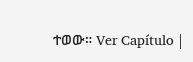ተወው። Ver Capítulo |